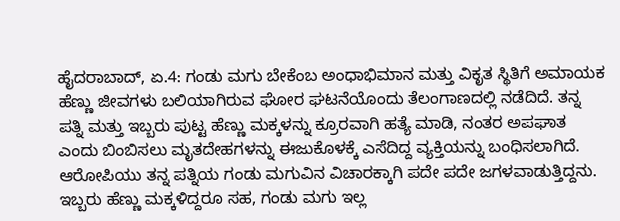ಹೈದರಾಬಾದ್, ಏ.4: ಗಂಡು ಮಗು ಬೇಕೆಂಬ ಅಂಧಾಭಿಮಾನ ಮತ್ತು ವಿಕೃತ ಸ್ಥಿತಿಗೆ ಅಮಾಯಕ ಹೆಣ್ಣು ಜೀವಗಳು ಬಲಿಯಾಗಿರುವ ಘೋರ ಘಟನೆಯೊಂದು ತೆಲಂಗಾಣದಲ್ಲಿ ನಡೆದಿದೆ. ತನ್ನ ಪತ್ನಿ ಮತ್ತು ಇಬ್ಬರು ಪುಟ್ಟ ಹೆಣ್ಣು ಮಕ್ಕಳನ್ನು ಕ್ರೂರವಾಗಿ ಹತ್ಯೆ ಮಾಡಿ, ನಂತರ ಅಪಘಾತ ಎಂದು ಬಿಂಬಿಸಲು ಮೃತದೇಹಗಳನ್ನು ಈಜುಕೊಳಕ್ಕೆ ಎಸೆದಿದ್ದ ವ್ಯಕ್ತಿಯನ್ನು ಬಂಧಿಸಲಾಗಿದೆ.
ಆರೋಪಿಯು ತನ್ನ ಪತ್ನಿಯ ಗಂಡು ಮಗುವಿನ ವಿಚಾರಕ್ಕಾಗಿ ಪದೇ ಪದೇ ಜಗಳವಾಡುತ್ತಿದ್ದನು. ಇಬ್ಬರು ಹೆಣ್ಣು ಮಕ್ಕಳಿದ್ದರೂ ಸಹ, ಗಂಡು ಮಗು ಇಲ್ಲ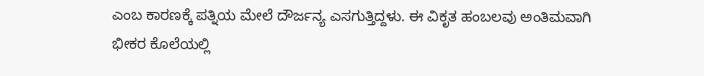ಎಂಬ ಕಾರಣಕ್ಕೆ ಪತ್ನಿಯ ಮೇಲೆ ದೌರ್ಜನ್ಯ ಎಸಗುತ್ತಿದ್ದಳು. ಈ ವಿಕೃತ ಹಂಬಲವು ಅಂತಿಮವಾಗಿ ಭೀಕರ ಕೊಲೆಯಲ್ಲಿ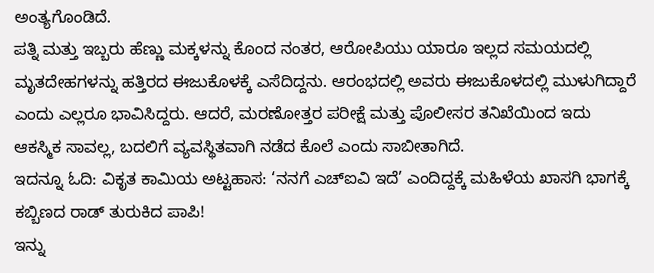ಅಂತ್ಯಗೊಂಡಿದೆ.
ಪತ್ನಿ ಮತ್ತು ಇಬ್ಬರು ಹೆಣ್ಣು ಮಕ್ಕಳನ್ನು ಕೊಂದ ನಂತರ, ಆರೋಪಿಯು ಯಾರೂ ಇಲ್ಲದ ಸಮಯದಲ್ಲಿ ಮೃತದೇಹಗಳನ್ನು ಹತ್ತಿರದ ಈಜುಕೊಳಕ್ಕೆ ಎಸೆದಿದ್ದನು. ಆರಂಭದಲ್ಲಿ ಅವರು ಈಜುಕೊಳದಲ್ಲಿ ಮುಳುಗಿದ್ದಾರೆ ಎಂದು ಎಲ್ಲರೂ ಭಾವಿಸಿದ್ದರು. ಆದರೆ, ಮರಣೋತ್ತರ ಪರೀಕ್ಷೆ ಮತ್ತು ಪೊಲೀಸರ ತನಿಖೆಯಿಂದ ಇದು ಆಕಸ್ಮಿಕ ಸಾವಲ್ಲ, ಬದಲಿಗೆ ವ್ಯವಸ್ಥಿತವಾಗಿ ನಡೆದ ಕೊಲೆ ಎಂದು ಸಾಬೀತಾಗಿದೆ.
ಇದನ್ನೂ ಓದಿ: ವಿಕೃತ ಕಾಮಿಯ ಅಟ್ಟಹಾಸ: ‘ನನಗೆ ಎಚ್ಐವಿ ಇದೆ’ ಎಂದಿದ್ದಕ್ಕೆ ಮಹಿಳೆಯ ಖಾಸಗಿ ಭಾಗಕ್ಕೆ ಕಬ್ಬಿಣದ ರಾಡ್ ತುರುಕಿದ ಪಾಪಿ!
ಇನ್ನು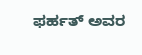ಫರ್ಹತ್ ಅವರ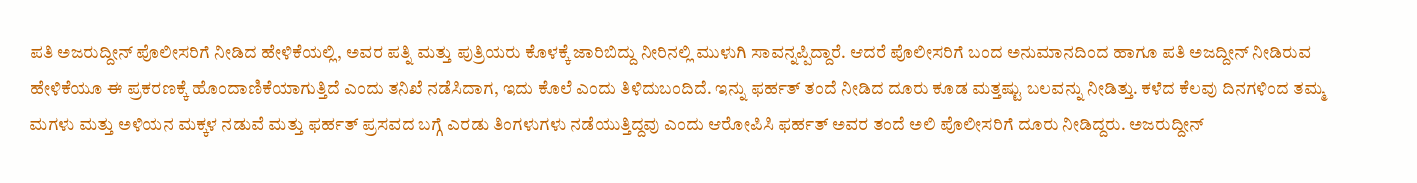ಪತಿ ಅಜರುದ್ದೀನ್ ಪೊಲೀಸರಿಗೆ ನೀಡಿದ ಹೇಳಿಕೆಯಲ್ಲಿ, ಅವರ ಪತ್ನಿ ಮತ್ತು ಪುತ್ರಿಯರು ಕೊಳಕ್ಕೆ ಜಾರಿಬಿದ್ದು ನೀರಿನಲ್ಲಿ ಮುಳುಗಿ ಸಾವನ್ನಪ್ಪಿದ್ದಾರೆ. ಆದರೆ ಪೊಲೀಸರಿಗೆ ಬಂದ ಅನುಮಾನದಿಂದ ಹಾಗೂ ಪತಿ ಅಜದ್ದೀನ್ ನೀಡಿರುವ ಹೇಳಿಕೆಯೂ ಈ ಪ್ರಕರಣಕ್ಕೆ ಹೊಂದಾಣಿಕೆಯಾಗುತ್ತಿದೆ ಎಂದು ತನಿಖೆ ನಡೆಸಿದಾಗ, ಇದು ಕೊಲೆ ಎಂದು ತಿಳಿದುಬಂದಿದೆ. ಇನ್ನು ಫರ್ಹತ್ ತಂದೆ ನೀಡಿದ ದೂರು ಕೂಡ ಮತ್ತಷ್ಟು ಬಲವನ್ನು ನೀಡಿತ್ತು. ಕಳೆದ ಕೆಲವು ದಿನಗಳಿಂದ ತಮ್ಮ ಮಗಳು ಮತ್ತು ಅಳಿಯನ ಮಕ್ಕಳ ನಡುವೆ ಮತ್ತು ಫರ್ಹತ್ ಪ್ರಸವದ ಬಗ್ಗೆ ಎರಡು ತಿಂಗಳುಗಳು ನಡೆಯುತ್ತಿದ್ದವು ಎಂದು ಆರೋಪಿಸಿ ಫರ್ಹತ್ ಅವರ ತಂದೆ ಅಲಿ ಪೊಲೀಸರಿಗೆ ದೂರು ನೀಡಿದ್ದರು. ಅಜರುದ್ದೀನ್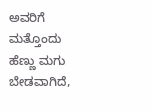ಅವರಿಗೆ ಮತ್ತೊಂದು ಹೆಣ್ಣು ಮಗು ಬೇಡವಾಗಿದೆ,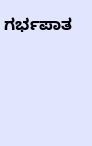ಗರ್ಭಪಾತ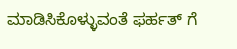ಮಾಡಿಸಿಕೊಳ್ಳುವಂತೆ ಫರ್ಹತ್ ಗೆ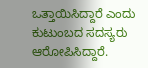ಒತ್ತಾಯಿಸಿದ್ದಾರೆ ಎಂದು ಕುಟುಂಬದ ಸದಸ್ಯರು ಆರೋಪಿಸಿದ್ದಾರೆ.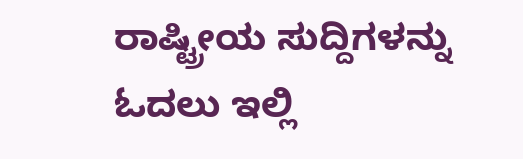ರಾಷ್ಟ್ರೀಯ ಸುದ್ದಿಗಳನ್ನು ಓದಲು ಇಲ್ಲಿ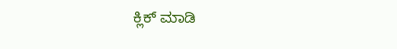ಕ್ಲಿಕ್ ಮಾಡಿ